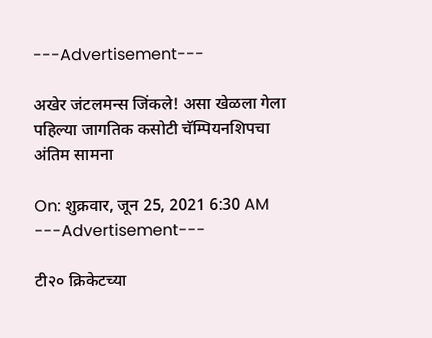---Advertisement---

अखेर जंटलमन्स जिंकले! असा खेळला गेला पहिल्या जागतिक कसोटी चॅम्पियनशिपचा अंतिम सामना

On: शुक्रवार, जून 25, 2021 6:30 AM
---Advertisement---

टी२० क्रिकेटच्या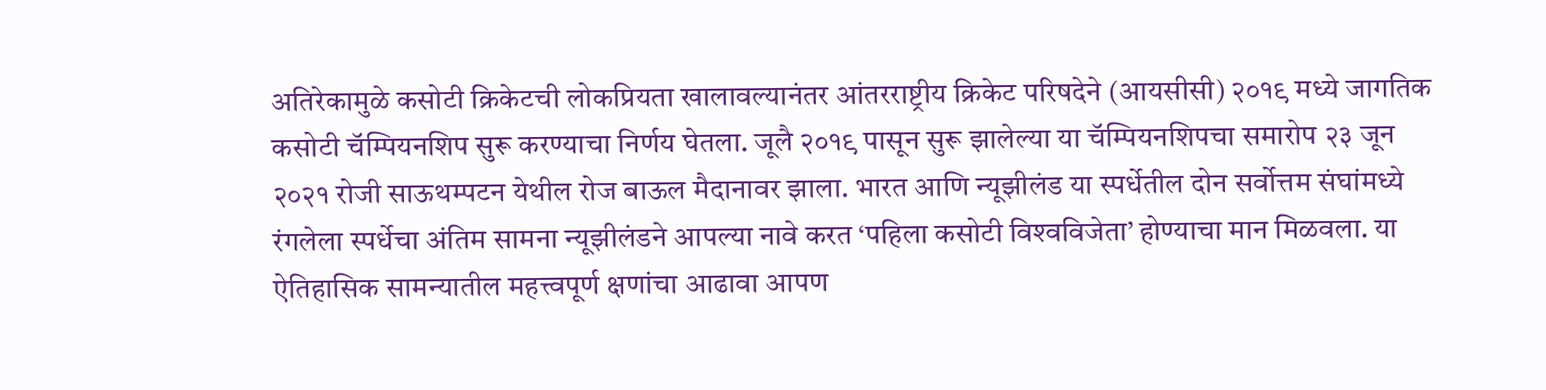अतिरेकामुळे कसोटी क्रिकेटची लोकप्रियता खालावल्यानंतर आंतरराष्ट्रीय क्रिकेट परिषदेने (आयसीसी) २०१९ मध्ये जागतिक कसोटी चॅम्पियनशिप सुरू करण्याचा निर्णय घेतला. जूलै २०१९ पासून सुरू झालेल्या या चॅम्पियनशिपचा समारोप २३ जून २०२१ रोजी साऊथम्पटन येथील रोज बाऊल मैदानावर झाला. भारत आणि न्यूझीलंड या स्पर्धेतील दोन सर्वोत्तम संघांमध्ये रंगलेला स्पर्धेचा अंतिम सामना न्यूझीलंडने आपल्या नावे करत ‘पहिला कसोटी विश्‍वविजेता’ होण्याचा मान मिळवला. या ऐतिहासिक सामन्यातील महत्त्वपूर्ण क्षणांचा आढावा आपण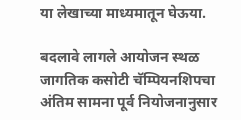या लेखाच्या माध्यमातून घेऊया.

बदलावे लागले आयोजन स्थळ
जागतिक कसोटी चॅम्पियनशिपचा अंतिम सामना पूर्व नियोजनानुसार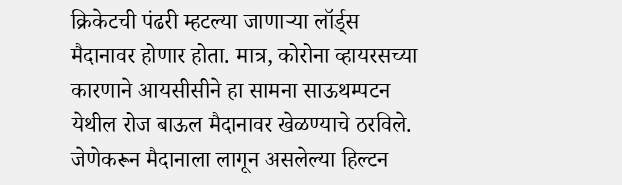क्रिकेटची पंढरी म्हटल्या जाणाऱ्या लॉर्ड्स मैदानावर होणार होता. मात्र, कोरोना व्हायरसच्या कारणाने आयसीसीने हा सामना साऊथम्पटन येथील रोज बाऊल मैदानावर खेळण्याचे ठरविले. जेणेकरून मैदानाला लागून असलेल्या हिल्टन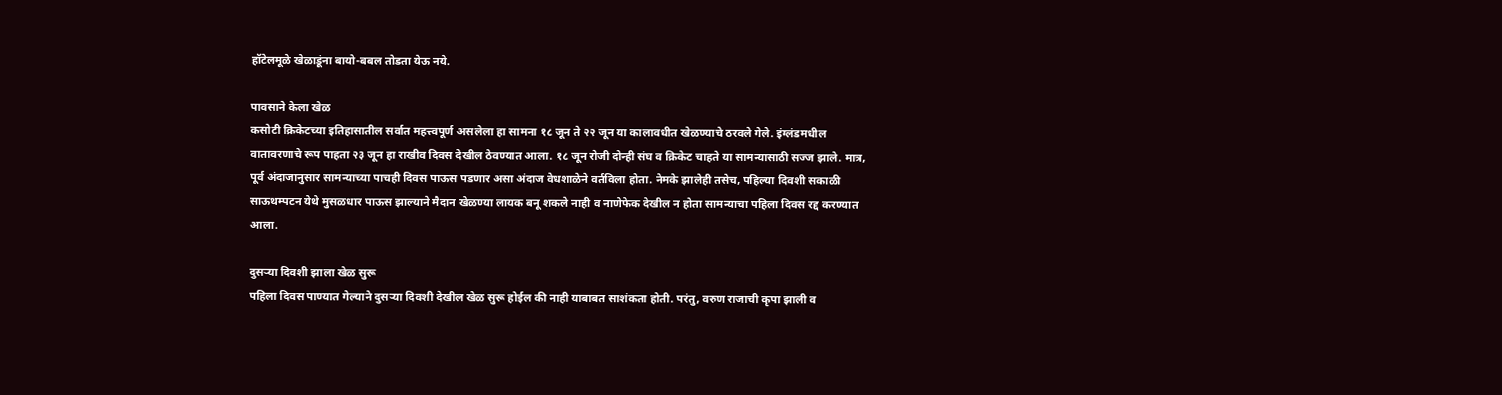हॉटेलमूळे खेळाडूंना बायो-बबल तोडता येऊ नये.

पावसाने केला खेळ
कसोटी क्रिकेटच्या इतिहासातील सर्वात महत्त्वपूर्ण असलेला हा सामना १८ जून ते २२ जून या कालावधीत खेळण्याचे ठरवले गेले. इंग्लंडमधील वातावरणाचे रूप पाहता २३ जून हा राखीव दिवस देखील ठेवण्यात आला. १८ जून रोजी दोन्ही संघ व क्रिकेट चाहते या सामन्यासाठी सज्ज झाले. मात्र, पूर्व अंदाजानुसार सामन्याच्या पाचही दिवस पाऊस पडणार असा अंदाज वेधशाळेने वर्तविला होता. नेमके झालेही तसेच, पहिल्या दिवशी सकाळी साऊथम्पटन येथे मुसळधार पाऊस झाल्याने मैदान खेळण्या लायक बनू शकले नाही‌ व नाणेफेक देखील न होता सामन्याचा पहिला दिवस रद्द करण्यात आला.

दुसऱ्या दिवशी झाला खेळ सुरू
पहिला दिवस पाण्यात गेल्याने दुसऱ्या दिवशी देखील खेळ सुरू होईल की नाही याबाबत साशंकता होती. परंतु, वरुण राजाची कृपा झाली व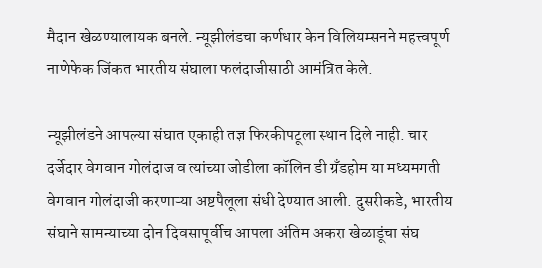मैदान खेळण्यालायक बनले. न्यूझीलंडचा कर्णधार केन विलियम्सनने महत्त्वपूर्ण नाणेफेक जिंकत भारतीय संघाला फलंदाजीसाठी आमंत्रित केले.

न्यूझीलंडने आपल्या संघात एकाही तज्ञ फिरकीपटूला स्थान दिले नाही. चार दर्जेदार वेगवान गोलंदाज व त्यांच्या जोडीला कॉलिन डी ग्रॅंडहोम या मध्यमगती वेगवान गोलंदाजी करणाऱ्या अष्टपैलूला संधी देण्यात आली. दुसरीकडे, भारतीय संघाने सामन्याच्या दोन दिवसापूर्वीच आपला अंतिम अकरा खेळाडूंचा संघ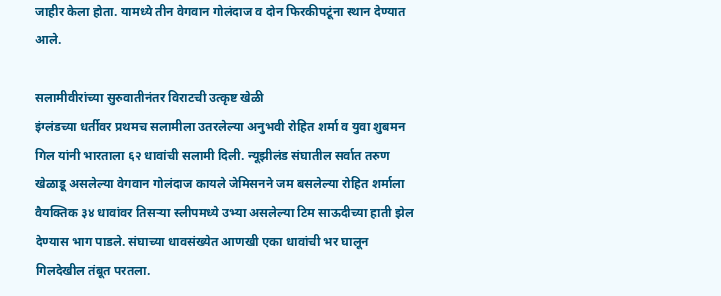जाहीर केला होता. यामध्ये तीन वेगवान गोलंदाज व दोन फिरकीपटूंना स्थान देण्यात आले.

सलामीवीरांच्या सुरुवातीनंतर विराटची उत्कृष्ट खेळी
इंग्लंडच्या धर्तीवर प्रथमच सलामीला उतरलेल्या अनुभवी रोहित शर्मा व युवा शुबमन गिल यांनी भारताला ६२ धावांची सलामी दिली. न्यूझीलंड संघातील सर्वात तरुण खेळाडू असलेल्या वेगवान गोलंदाज कायले जेमिसनने जम बसलेल्या रोहित शर्माला वैयक्तिक ३४ धावांवर तिसऱ्या स्लीपमध्ये उभ्या असलेल्या टिम साऊदीच्या हाती झेल देण्यास भाग पाडले. संघाच्या धावसंख्येत आणखी एका धावांची भर घालून गिलदेखील तंबूत परतला.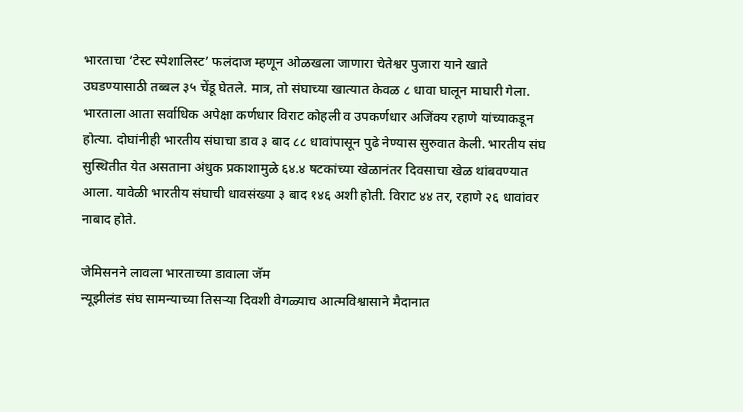भारताचा ‘टेस्ट स्पेशालिस्ट’ फलंदाज म्हणून ओळखला जाणारा चेतेश्वर पुजारा याने खाते उघडण्यासाठी तब्बल ३५ चेंडू घेतले. मात्र, तो संघाच्या खात्यात केवळ ८ धावा घालून माघारी गेला. भारताला आता सर्वाधिक अपेक्षा कर्णधार विराट कोहली व उपकर्णधार अजिंक्य रहाणे यांच्याकडून होत्या. दोघांनीही भारतीय संघाचा डाव ३ बाद ८८ धावांपासून पुढे नेण्यास सुरुवात केली. भारतीय संघ सुस्थितीत येत असताना अंधुक प्रकाशामुळे ६४.४ षटकांच्या खेळानंतर दिवसाचा खेळ थांबवण्यात आला. यावेळी भारतीय संघाची धावसंख्या ३ बाद १४६ अशी होती. विराट ४४ तर, रहाणे २६ धावांवर नाबाद होते.

जेमिसनने लावला भारताच्या डावाला जॅम
न्यूझीलंड संघ सामन्याच्या तिसऱ्या दिवशी वेगळ्याच आत्मविश्वासाने मैदानात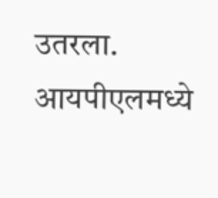उतरला. आयपीएलमध्ये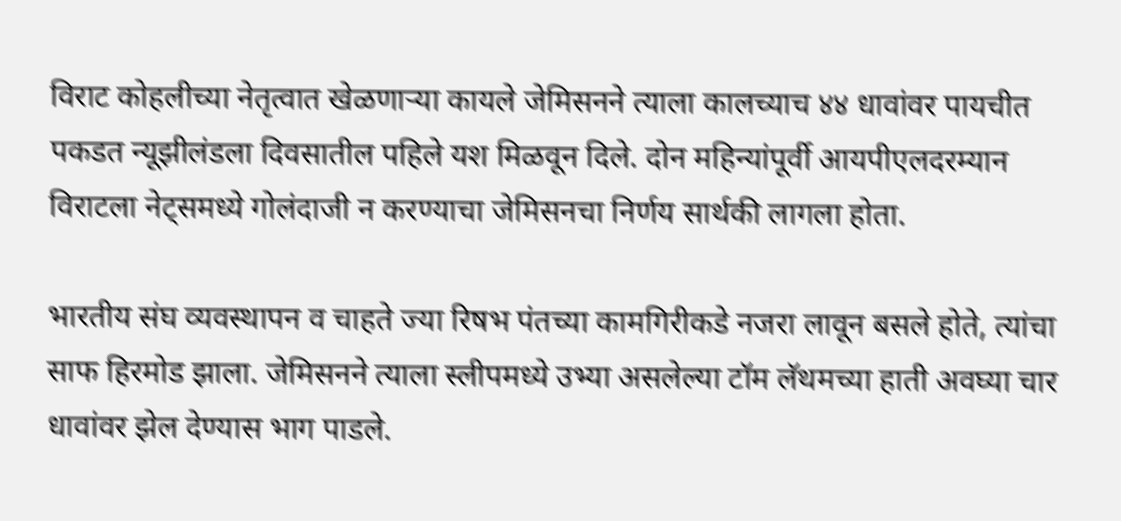विराट कोहलीच्या नेतृत्वात खेळणाऱ्या कायले जेमिसनने त्याला कालच्याच ४४ धावांवर पायचीत पकडत न्यूझीलंडला दिवसातील पहिले यश मिळवून दिले. दोन महिन्यांपूर्वी आयपीएलदरम्यान विराटला नेट्समध्ये गोलंदाजी न करण्याचा जेमिसनचा निर्णय सार्थकी लागला होता.

भारतीय संघ व्यवस्थापन व चाहते ज्या रिषभ पंतच्या कामगिरीकडे नजरा लावून बसले होते, त्यांचा साफ हिरमोड झाला. जेमिसनने त्याला स्लीपमध्ये उभ्या असलेल्या टॉम लॅथमच्या हाती अवघ्या चार धावांवर झेल देण्यास भाग पाडले.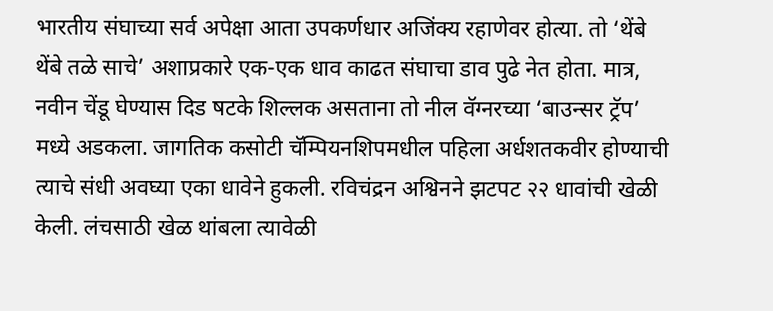भारतीय संघाच्या सर्व अपेक्षा आता उपकर्णधार अजिंक्य रहाणेवर होत्या. तो ‘थेंबे थेंबे तळे साचे’ अशाप्रकारे एक-एक धाव काढत संघाचा डाव पुढे नेत होता. मात्र, नवीन चेंडू घेण्यास दिड षटके शिल्लक असताना तो नील वॅग्नरच्या ‘बाउन्सर ट्रॅप’ मध्ये अडकला. जागतिक कसोटी चॅम्पियनशिपमधील पहिला अर्धशतकवीर होण्याची त्याचे संधी अवघ्या एका धावेने हुकली. रविचंद्रन अश्विनने झटपट २२ धावांची खेळी केली. लंचसाठी खेळ थांबला त्यावेळी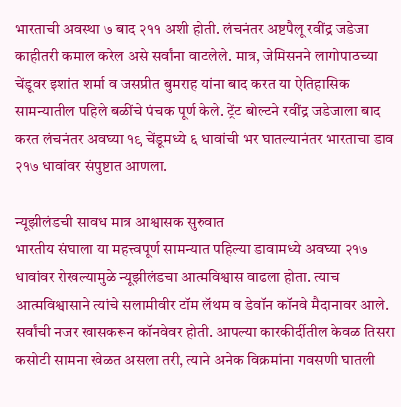भारताची अवस्था ७ बाद २११ अशी होती. लंचनंतर अष्टपैलू रवींद्र जडेजा काहीतरी कमाल करेल असे सर्वांना वाटलेले. मात्र, जेमिसनने लागोपाठच्या चेंडूवर इशांत शर्मा व जसप्रीत बुमराह यांना बाद करत या ऐतिहासिक सामन्यातील पहिले बळींचे पंचक पूर्ण केले. ट्रेंट बोल्टने रवींद्र जडेजाला बाद करत लंचनंतर अवघ्या १९ चेंडूमध्ये ६ धावांची भर घातल्यानंतर भारताचा डाव २१७ धावांवर संपुष्टात आणला.

न्यूझीलंडची सावध मात्र आश्वासक सुरुवात
भारतीय संघाला या महत्त्वपूर्ण सामन्यात पहिल्या डावामध्ये अवघ्या २१७ धावांवर रोखल्यामुळे न्यूझीलंडचा आत्मविश्वास वाढला होता. त्याच आत्मविश्वासाने त्यांचे सलामीवीर टॉम लॅथम व डेवॉन कॉनवे मैदानावर आले. सर्वांची नजर खासकरून कॉनवेवर होती. आपल्या कारकीर्दीतील केवळ तिसरा कसोटी सामना खेळत असला तरी, त्याने अनेक विक्रमांना गवसणी घातली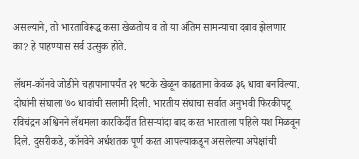असल्याने, तो भारताविरूद्ध कसा खेळतोय व तो या अंतिम सामन्याचा दबाव झेलणार का? हे पाहण्यास सर्व उत्सुक होते.

लॅथम-कॉनवे जोडीने चहापानापर्यंत २१ षटके खेळून काढताना केवळ ३६ धावा बनविल्या. दोघांनी संघाला ७० धावांची सलामी दिली. भारतीय संघाचा सर्वात अनुभवी फिरकीपटू रविचंद्रन अश्विनने लॅथमला कारकिर्दीत तिसर्‍यांदा बाद करत भारताला पहिले यश मिळवून दिले. दुसरीकडे, कॉनवेने अर्धशतक पूर्ण करत आपल्याकडून असलेल्या अपेक्षांची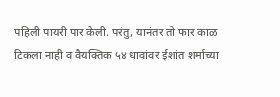पहिली पायरी पार केली. परंतु, यानंतर तो फार काळ टिकला नाही व वैयक्तिक ५४ धावांवर ईशांत शर्माच्या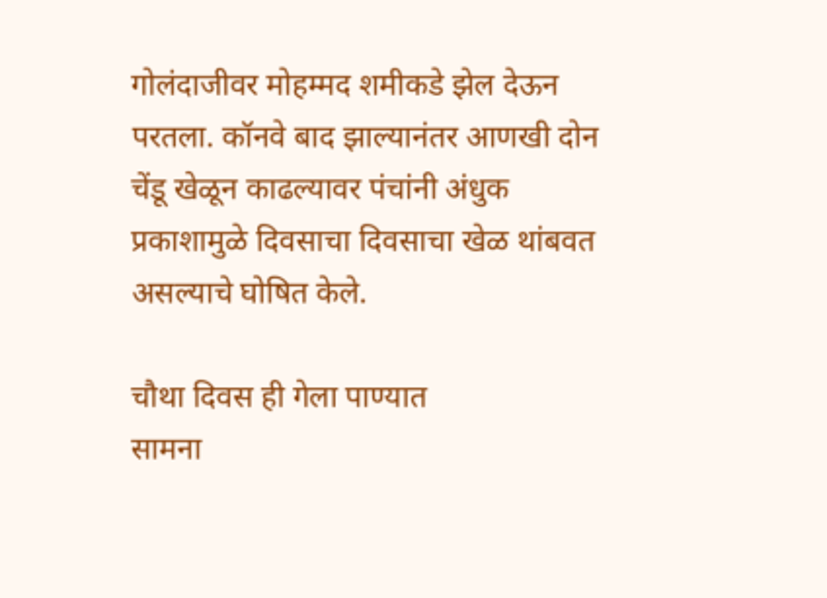गोलंदाजीवर मोहम्मद शमीकडे झेल देऊन परतला. कॉनवे बाद झाल्यानंतर आणखी दोन चेंडू खेळून काढल्यावर पंचांनी अंधुक प्रकाशामुळे दिवसाचा दिवसाचा खेळ थांबवत असल्याचे घोषित केले.

चौथा दिवस ही गेला पाण्यात
सामना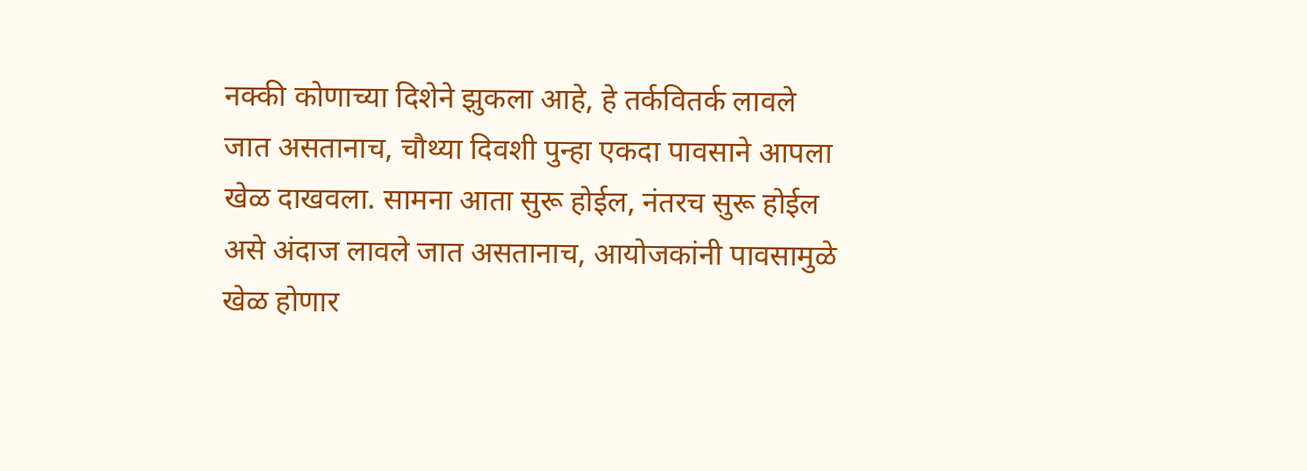नक्की कोणाच्या दिशेने झुकला आहे, हे तर्कवितर्क लावले जात असतानाच, चौथ्या दिवशी पुन्हा एकदा पावसाने आपला खेळ दाखवला. सामना आता सुरू होईल, नंतरच सुरू होईल असे अंदाज लावले जात असतानाच, आयोजकांनी पावसामुळे खेळ होणार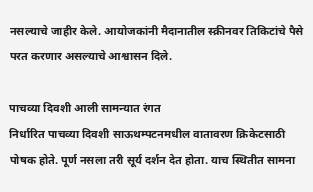नसल्याचे जाहीर केले. आयोजकांनी मैदानातील स्क्रीनवर तिकिटांचे पैसे परत करणार असल्याचे आश्वासन दिले.

पाचव्या दिवशी आली सामन्यात रंगत
निर्धारित पाचव्या दिवशी साऊथम्पटनमधील वातावरण क्रिकेटसाठी पोषक होते. पूर्ण नसला तरी सूर्य दर्शन देत होता. याच स्थितीत सामना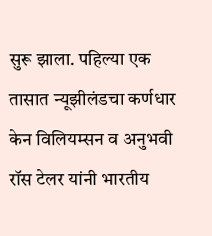सुरू झाला. पहिल्या एक तासात न्यूझीलंडचा कर्णधार केन विलियम्सन व अनुभवी रॉस टेलर यांनी भारतीय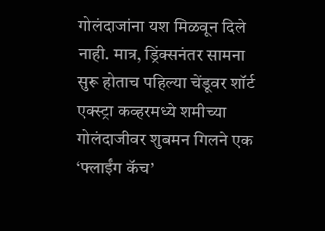गोलंदाजांना यश मिळवून दिले नाही. मात्र, ड्रिंक्सनंतर सामना सुरू होताच पहिल्या चेंडूवर शॉर्ट एक्स्ट्रा कव्हरमध्ये शमीच्या गोलंदाजीवर शुबमन गिलने एक ‘फ्लाईंग कॅच’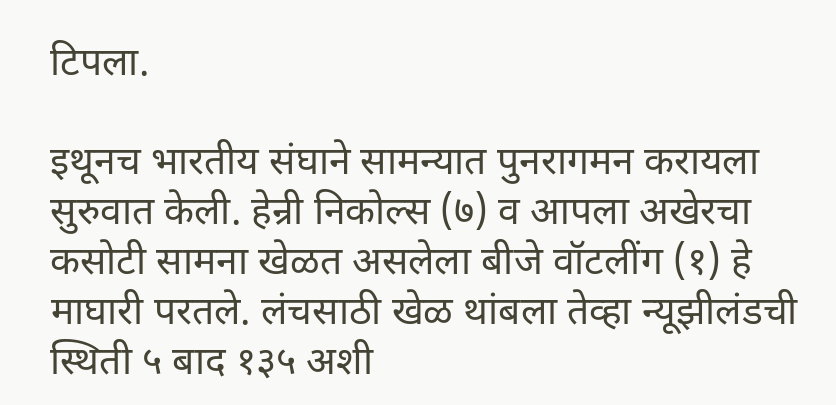टिपला.

इथूनच भारतीय संघाने सामन्यात पुनरागमन करायला सुरुवात केली. हेन्री निकोल्स (७) व आपला अखेरचा कसोटी सामना खेळत असलेला बीजे वॉटलींग (१) हे माघारी परतले. लंचसाठी खेळ थांबला तेव्हा न्यूझीलंडची स्थिती ५ बाद १३५ अशी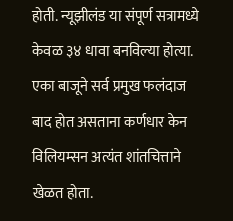होती. न्यूझीलंड या संपूर्ण सत्रामध्ये केवळ ३४ धावा बनविल्या होत्या. एका बाजूने सर्व प्रमुख फलंदाज बाद होत असताना कर्णधार केन विलियम्सन अत्यंत शांतचित्ताने खेळत होता.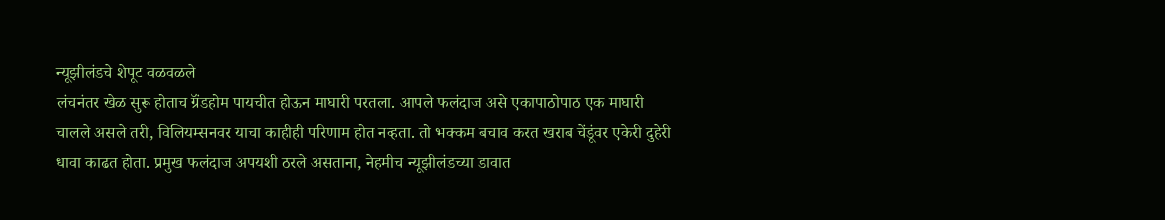न्यूझीलंडचे शेपूट वळवळले
लंचनंतर खेळ सुरू होताच ग्रॅंडहोम पायचीत होऊन माघारी परतला. आपले फलंदाज असे एकापाठोपाठ एक माघारी चालले असले तरी, विलियम्सनवर याचा काहीही परिणाम होत नव्हता. तो भक्कम बचाव करत खराब चेंडूंवर एकेरी दुहेरी धावा काढत होता. प्रमुख फलंदाज अपयशी ठरले असताना, नेहमीच न्यूझीलंडच्या डावात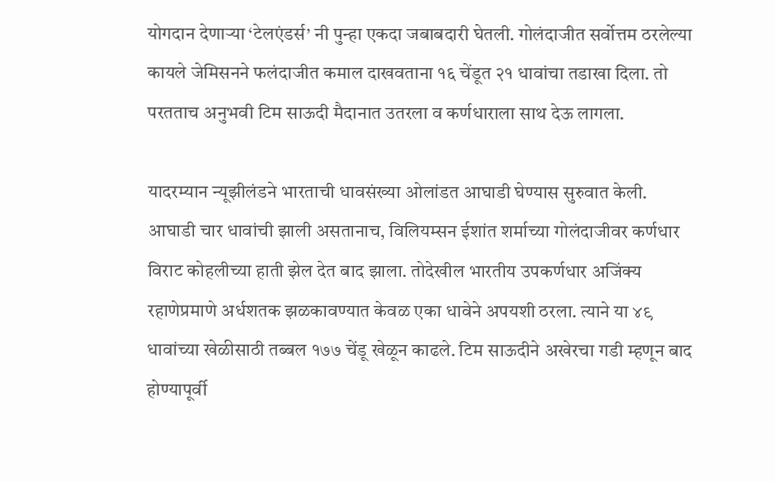योगदान देणाऱ्या ‘टेलएंडर्स’ नी पुन्हा एकदा जबाबदारी घेतली. गोलंदाजीत सर्वोत्तम ठरलेल्या कायले जेमिसनने फलंदाजीत कमाल दाखवताना १६ चेंडूत २१ धावांचा तडाखा दिला. तो परतताच अनुभवी टिम साऊदी मैदानात उतरला व कर्णधाराला साथ देऊ लागला.

यादरम्यान न्यूझीलंडने भारताची धावसंख्या ओलांडत आघाडी घेण्यास सुरुवात केली. आघाडी चार धावांची झाली असतानाच, विलियम्सन ईशांत शर्माच्या गोलंदाजीवर कर्णधार विराट कोहलीच्या हाती झेल देत बाद झाला. तोदेखील भारतीय उपकर्णधार अजिंक्य रहाणेप्रमाणे अर्धशतक झळकावण्यात केवळ एका धावेने अपयशी ठरला. त्याने या ४९ धावांच्या खेळीसाठी तब्बल १७७ चेंडू खेळून काढले. टिम साऊदीने अखेरचा गडी म्हणून बाद होण्यापूर्वी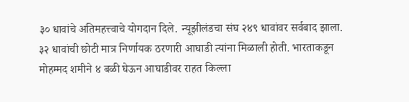३० धावांचे अतिमहत्त्वाचे योगदान दिले. न्यूझीलंडचा संघ २४९ धावांवर सर्वबाद झाला. ३२ धावांची छोटी मात्र निर्णायक ठरणारी आघाडी त्यांना मिळाली होती. भारताकडून मोहम्मद शमीने ४ बळी घेऊन आघाडीवर राहत किल्ला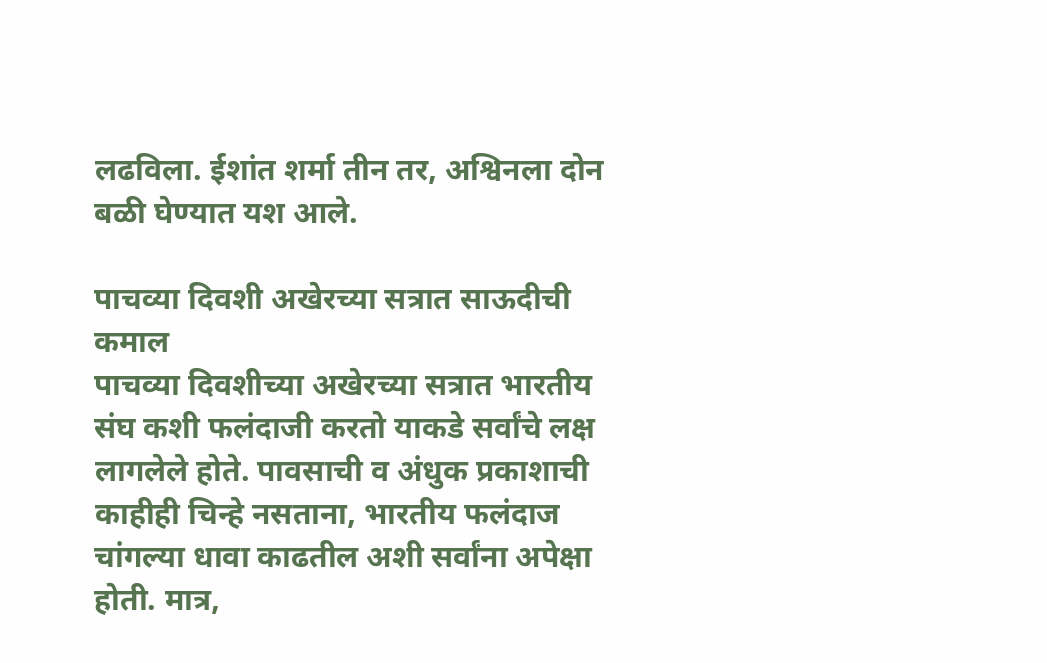लढविला. ईशांत शर्मा तीन तर, अश्विनला दोन बळी घेण्यात यश आले.

पाचव्या दिवशी अखेरच्या सत्रात साऊदीची कमाल
पाचव्या दिवशीच्या अखेरच्या सत्रात भारतीय संघ कशी फलंदाजी करतो याकडे सर्वांचे लक्ष लागलेले होते. पावसाची व अंधुक प्रकाशाची काहीही चिन्हे नसताना, भारतीय फलंदाज चांगल्या धावा काढतील अशी सर्वांना अपेक्षा होती. मात्र,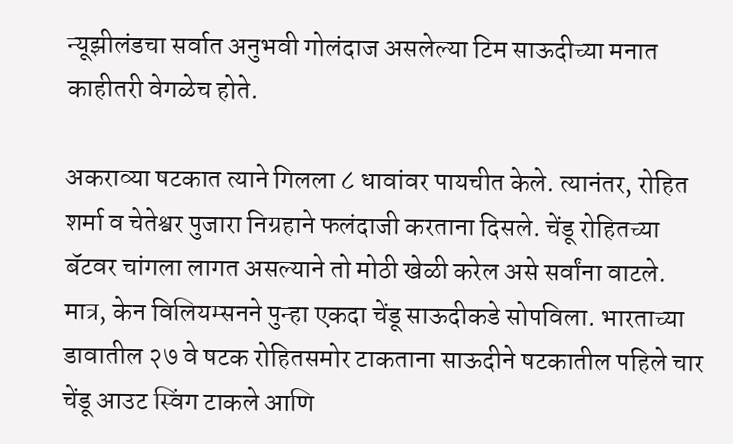न्यूझीलंडचा सर्वात अनुभवी गोलंदाज असलेल्या टिम साऊदीच्या मनात काहीतरी वेगळेच होते.

अकराव्या षटकात त्याने गिलला ८ धावांवर पायचीत केले. त्यानंतर, रोहित शर्मा व चेतेश्वर पुजारा निग्रहाने फलंदाजी करताना दिसले. चेंडू रोहितच्या बॅटवर चांगला लागत असल्याने तो मोठी खेळी करेल असे सर्वांना वाटले. मात्र, केन विलियम्सनने पुन्हा एकदा चेंडू साऊदीकडे सोपविला. भारताच्या डावातील २७ वे षटक रोहितसमोर टाकताना साऊदीने षटकातील पहिले चार चेंडू आउट स्विंग टाकले आणि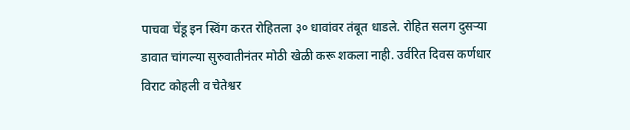पाचवा चेंडू इन स्विंग करत रोहितला ३० धावांवर तंबूत धाडले. रोहित सलग दुसऱ्या डावात चांगल्या सुरुवातीनंतर मोठी खेळी करू शकला नाही. उर्वरित दिवस कर्णधार विराट कोहली व चेतेश्वर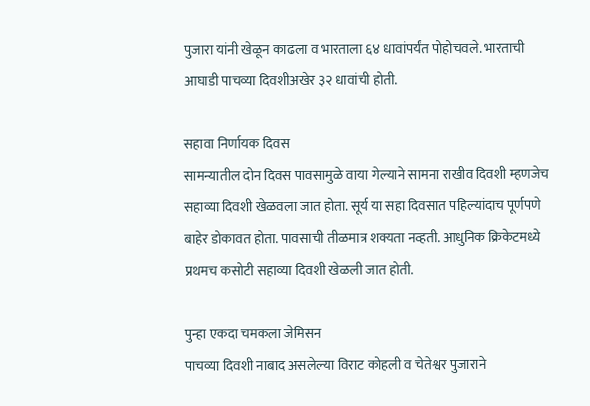पुजारा यांनी खेळून काढला व भारताला ६४ धावांपर्यंत पोहोचवले. भारताची आघाडी पाचव्या दिवशीअखेर ३२ धावांची होती.

सहावा निर्णायक दिवस
सामन्यातील दोन दिवस पावसामुळे वाया गेल्याने सामना राखीव दिवशी म्हणजेच सहाव्या दिवशी खेळवला जात होता. सूर्य या सहा दिवसात पहिल्यांदाच पूर्णपणे बाहेर डोकावत होता. पावसाची तीळमात्र शक्यता नव्हती. आधुनिक क्रिकेटमध्ये प्रथमच कसोटी सहाव्या दिवशी खेळली जात होती.

पुन्हा एकदा चमकला जेमिसन
पाचव्या दिवशी नाबाद असलेल्या विराट कोहली व चेतेश्वर पुजाराने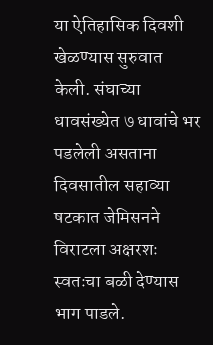या ऐतिहासिक दिवशी खेळण्यास सुरुवात केली. संघाच्या धावसंख्येत ७ धावांचे भर पडलेली असताना दिवसातील सहाव्या षटकात जेमिसनने विराटला अक्षरशः स्वतःचा बळी देण्यास भाग पाडले.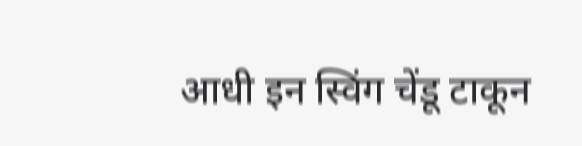आधी इन स्विंग चेंडू टाकून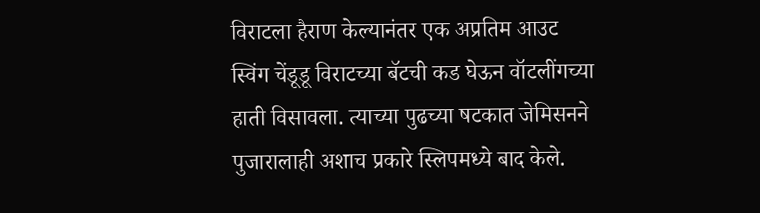विराटला हैराण केल्यानंतर एक अप्रतिम आउट स्विंग चेंडूडू विराटच्या बॅटची कड घेऊन वॉटलींगच्या हाती विसावला. त्याच्या पुढच्या षटकात जेमिसनने पुजारालाही अशाच प्रकारे स्लिपमध्ये बाद केले.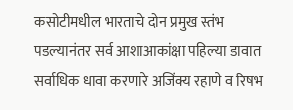कसोटीमधील भारताचे दोन प्रमुख स्तंभ पडल्यानंतर सर्व आशाआकांक्षा पहिल्या डावात सर्वाधिक धावा करणारे अजिंक्य रहाणे व रिषभ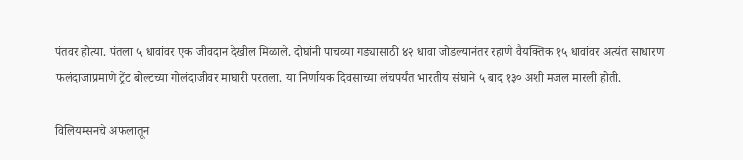पंतवर होत्या. पंतला ५ धावांवर एक जीवदान देखील मिळाले. दोघांनी पाचव्या गड्यासाठी ४२ धावा जोडल्यानंतर रहाणे वैयक्तिक १५ धावांवर अत्यंत साधारण फलंदाजाप्रमाणे ट्रेंट बोल्टच्या गोलंदाजीवर माघारी परतला. या निर्णायक दिवसाच्या लंचपर्यंत भारतीय संघाने ५ बाद‌ १३० अशी मजल मारली होती.

विलियम्सनचे अफलातून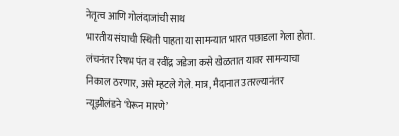नेतृत्व आणि गोलंदाजांची साथ
भारतीय संघाची स्थिती पाहता या सामन्यात भारत पछाडला गेला होता. लंचनंतर रिषभ पंत व रवींद्र जडेजा कसे खेळतात यावर सामन्याचा निकाल ठरणार, असे म्हटले गेले. मात्र, मैदानात उतरल्यानंतर न्यूझीलंडने ‘घेरून मारणे’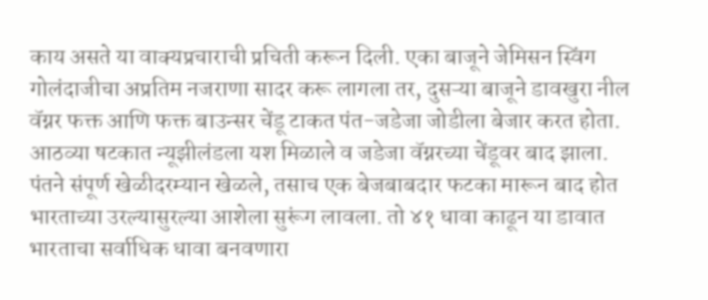काय असते या वाक्यप्रचाराची प्रचिती करून दिली. एका बाजूने जेमिसन स्विंग‌ गोलंदाजीचा अप्रतिम नजराणा सादर करू लागला तर, दुसऱ्या बाजूने डावखुरा नील वॅग्नर फक्त आणि फक्त बाउन्सर चेंडू टाकत पंत-जडेजा जोडीला बेजार करत होता. आठव्या षटकात न्यूझीलंडला यश मिळाले व जडेजा वॅग्नरच्या चेंडूवर बाद झाला. पंतने संपूर्ण खेळीदरम्यान खेळले, तसाच एक बेजबाबदार फटका मारून बाद होत भारताच्या उरल्यासुरल्या आशेला सुरूंग लावला. तो ४१ धावा काढून या डावात भारताचा सर्वाधिक धावा बनवणारा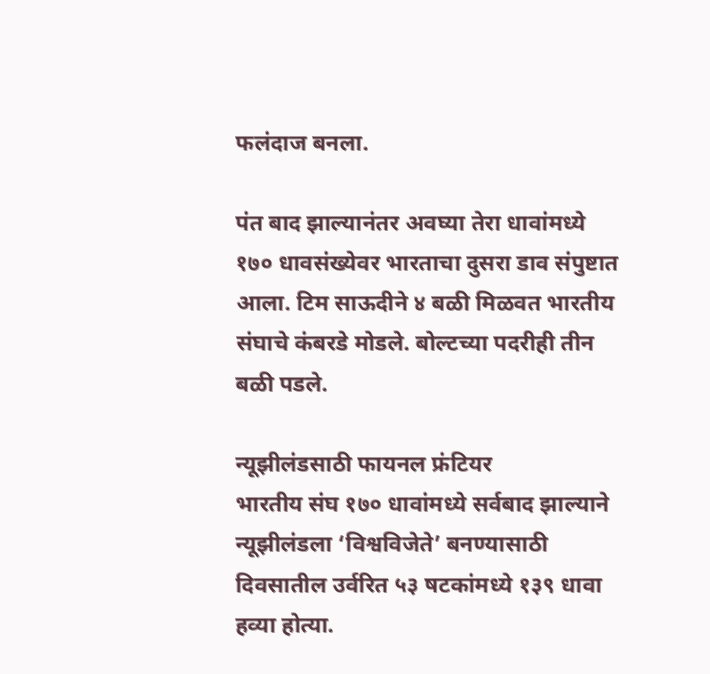फलंदाज बनला.

पंत बाद झाल्यानंतर अवघ्या तेरा धावांमध्ये १७० धावसंख्येवर भारताचा दुसरा डाव संपुष्टात आला. टिम साऊदीने ४ बळी मिळवत भारतीय संघाचे कंबरडे मोडले. बोल्टच्या पदरीही तीन बळी पडले.

न्यूझीलंडसाठी फायनल फ्रंटियर
भारतीय संघ १७० धावांमध्ये सर्वबाद झाल्याने न्यूझीलंडला ‘विश्वविजेते’ बनण्यासाठी दिवसातील उर्वरित ५३ षटकांमध्ये १३९ धावा हव्या होत्या.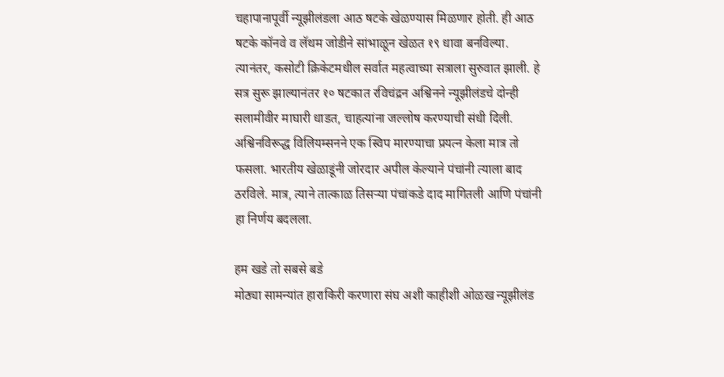चहापानापूर्वी न्यूझीलंडला आठ षटके खेळण्यास मिळणार होती. ही आठ षटके कॉनवे व लॅथम जोडीने सांभाळून खेळत १९ धावा बनविल्या. त्यानंतर, कसोटी क्रिकेटमधील सर्वात महत्वाच्या सत्राला सुरुवात झाली. हे सत्र सुरू झाल्यानंतर १० षटकात रविचंद्रन अश्विनने न्यूझीलंडचे दोन्ही सलामीवीर माघारी धाडत, चाहत्यांना जल्लोष करण्याची संधी दिली. अश्विनविरूद्ध विलियम्सनने एक स्विप मारण्याचा प्रयत्न केला मात्र तो फसला. भारतीय खेळाडूंनी जोरदार अपील केल्याने पंचांनी त्याला बाद ठरविले. मात्र, त्याने तात्काळ तिसऱ्या पंचांकडे दाद मागितली आणि पंचांनी हा निर्णय बदलला.

हम खडे तो सबसे बडे
मोठ्या सामन्यांत हाराकिरी करणारा संघ अशी काहीशी ओळख न्यूझीलंड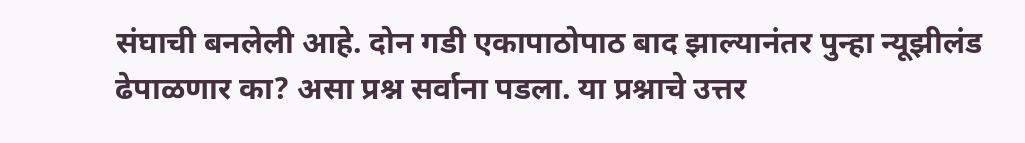संघाची बनलेली आहे. दोन गडी एकापाठोपाठ बाद झाल्यानंतर पुन्हा न्यूझीलंड ढेपाळणार का? असा प्रश्न सर्वाना पडला. या प्रश्नाचे उत्तर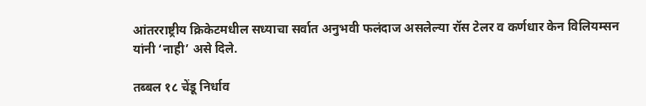आंतरराष्ट्रीय क्रिकेटमधील सध्याचा सर्वात अनुभवी फलंदाज असलेल्या रॉस टेलर व कर्णधार केन विलियम्सन यांनी ‘नाही’ असे दिले.

तब्बल १८ चेंडू निर्धाव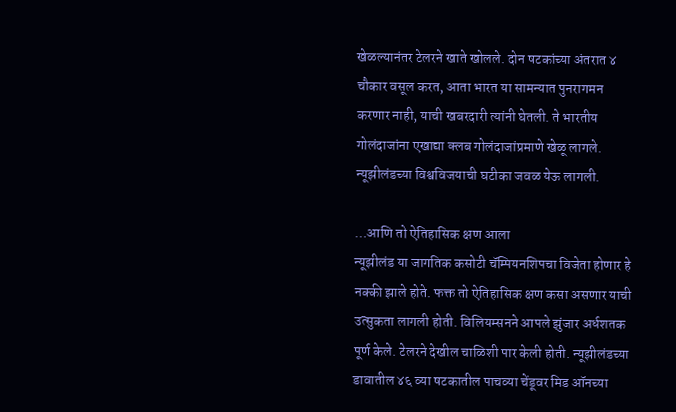खेळल्यानंतर टेलरने खाते खोलले. दोन षटकांच्या अंतरात ४ चौकार वसूल करत, आता भारत या सामन्यात पुनरागमन करणार नाही, याची खबरदारी त्यांनी घेतली. ते भारतीय गोलंदाजांना एखाद्या क्लब गोलंदाजांप्रमाणे‌ खेळू लागले. न्यूझीलंडच्या विश्वविजयाची घटीका जवळ येऊ लागली.

…आणि तो ऐतिहासिक क्षण आला
न्यूझीलंड या जागतिक कसोटी चॅम्पियनशिपचा विजेता होणार हे नक्की झाले होते. फक्त तो ऐतिहासिक क्षण कसा असणार याची उत्सुकता लागली होती. विलियम्सनने आपले झुंजार अर्धशतक पूर्ण केले. टेलरने देखील चाळिशी पार केली होती. न्यूझीलंडच्या डावातील ४६ व्या षटकातील पाचव्या चेंडूवर मिड ऑनच्या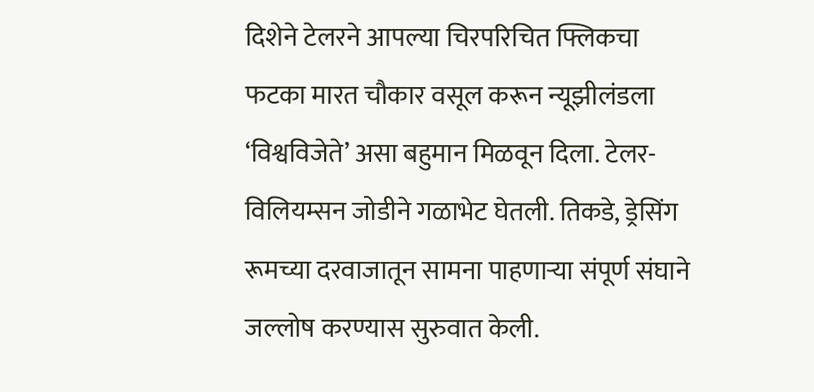दिशेने टेलरने आपल्या चिरपरिचित फ्लिकचा फटका मारत चौकार वसूल करून न्यूझीलंडला ‘विश्वविजेते’ असा बहुमान मिळवून दिला. टेलर-विलियम्सन जोडीने गळाभेट घेतली. तिकडे, ड्रेसिंग रूमच्या दरवाजातून सामना पाहणाऱ्या संपूर्ण संघाने जल्लोष करण्यास सुरुवात केली.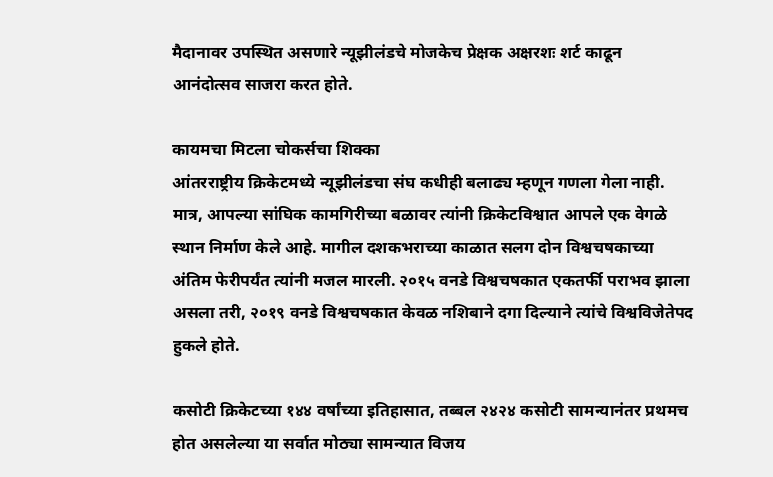मैदानावर उपस्थित असणारे न्यूझीलंडचे मोजकेच प्रेक्षक अक्षरशः शर्ट काढून आनंदोत्सव साजरा करत होते.

कायमचा मिटला चोकर्सचा शिक्का
आंतरराष्ट्रीय क्रिकेटमध्ये न्यूझीलंडचा संघ कधीही बलाढ्य म्हणून गणला गेला नाही. मात्र, आपल्या सांघिक कामगिरीच्या बळावर त्यांनी क्रिकेटविश्वात आपले एक वेगळे स्थान निर्माण केले आहे. मागील दशकभराच्या काळात सलग दोन विश्वचषकाच्या अंतिम फेरीपर्यंत त्यांनी मजल मारली. २०१५ वनडे विश्वचषकात एकतर्फी पराभव झाला असला तरी, २०१९ वनडे विश्वचषकात केवळ नशिबाने दगा दिल्याने त्यांचे विश्वविजेतेपद हुकले होते.

कसोटी क्रिकेटच्या १४४ वर्षांच्या इतिहासात, तब्बल २४२४ कसोटी सामन्यानंतर प्रथमच होत असलेल्या या सर्वात मोठ्या सामन्यात विजय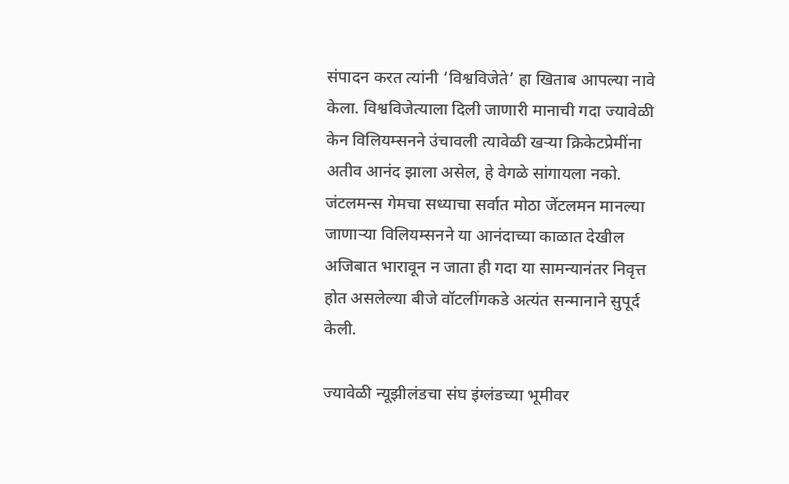संपादन करत त्यांनी ‘विश्वविजेते’ हा खिताब आपल्या नावे केला. विश्वविजेत्याला दिली जाणारी मानाची गदा ज्यावेळी केन विलियम्सनने उंचावली त्यावेळी खऱ्या क्रिकेटप्रेमींना अतीव आनंद झाला असेल, हे वेगळे सांगायला नको. जंटलमन्स गेमचा सध्याचा सर्वात मोठा जेंटलमन मानल्या जाणाऱ्या विलियम्सनने या आनंदाच्या काळात देखील अजिबात भारावून न जाता ही गदा या सामन्यानंतर निवृत्त होत असलेल्या बीजे वॉटलींगकडे अत्यंत सन्मानाने सुपूर्द केली.

ज्यावेळी न्यूझीलंडचा संघ इंग्लंडच्या भूमीवर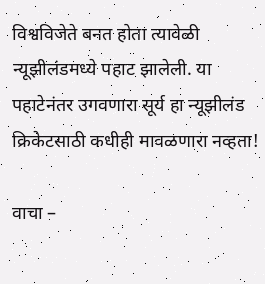विश्वविजेते बनत होता त्यावेळी न्यूझीलंडमध्ये पहाट झालेली. या पहाटेनंतर उगवणारा सूर्य हा न्यूझीलंड क्रिकेटसाठी कधीही मावळणारा नव्हता!

वाचा –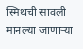स्मिथची सावली मानल्या जाणाऱ्या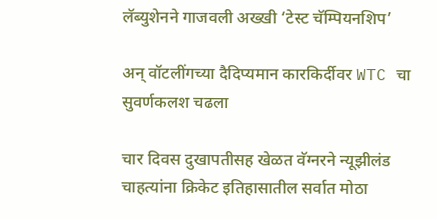लॅब्युशेनने गाजवली अख्खी ‘टेस्ट चॅम्पियनशिप’

अन् वॉटलींगच्या दैदिप्यमान कारकिर्दीवर WTC चा सुवर्णकलश चढला

चार दिवस दुखापतीसह खेळत वॅग्नरने न्यूझीलंड चाहत्यांना क्रिकेट इतिहासातील सर्वात मोठा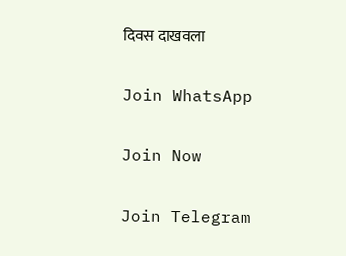दिवस दाखवला

Join WhatsApp

Join Now

Join Telegram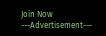Join Now
---Advertisement---